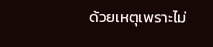ด้วยเหตุเพราะไม่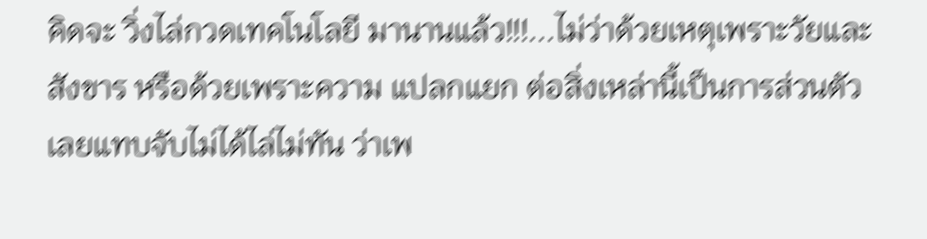คิดจะ วิ่งไล่กวดเทคโนโลยี มานานแล้ว!!!...ไม่ว่าด้วยเหตุเพราะวัยและสังขาร หรือด้วยเพราะความ แปลกแยก ต่อสิ่งเหล่านี้เป็นการส่วนตัว เลยแทบจับไม่ได้ไล่ไม่ทัน ว่าเพ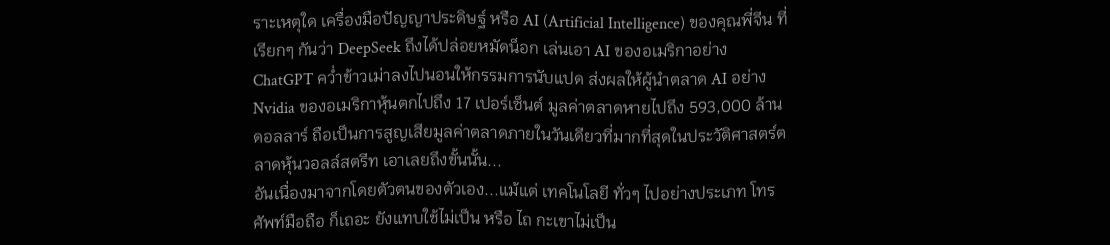ราะเหตุใด เครื่องมือปัญญาประดิษฐ์ หรือ AI (Artificial Intelligence) ของคุณพี่จีน ที่เรียกๆ กันว่า DeepSeek ถึงได้ปล่อยหมัดน็อก เล่นเอา AI ของอเมริกาอย่าง ChatGPT คว่ำข้าวเม่าลงไปนอนให้กรรมการนับแปด ส่งผลให้ผู้นำตลาด AI อย่าง Nvidia ของอเมริกาหุ้นตกไปถึง 17 เปอร์เซ็นต์ มูลค่าตลาดหายไปถึง 593,000 ล้านดอลลาร์ ถือเป็นการสูญเสียมูลค่าตลาดภายในวันเดียวที่มากที่สุดในประวัติศาสตร์ตลาดหุ้นวอลล์สตรีท เอาเลยถึงขั้นนั้น...
อันเนื่องมาจากโดยตัวตนของตัวเอง...แม้แต่ เทคโนโลยี ทั่วๆ ไปอย่างประเภท โทรศัพท์มือถือ ก็เถอะ ยังแทบใช้ไม่เป็น หรือ ไถ กะเขาไม่เป็น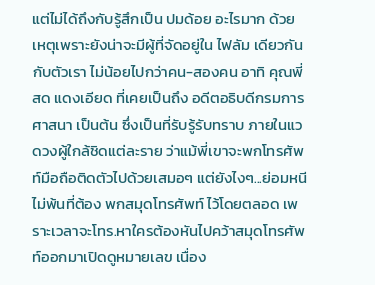แต่ไม่ได้ถึงกับรู้สึกเป็น ปมด้อย อะไรมาก ด้วยเหตุเพราะยังน่าจะมีผู้ที่จัดอยู่ใน ไฟลัม เดียวกันกับตัวเรา ไม่น้อยไปกว่าคน-สองคน อาทิ คุณพี่ สด แดงเอียด ที่เคยเป็นถึง อดีตอธิบดีกรมการศาสนา เป็นต้น ซึ่งเป็นที่รับรู้รับทราบ ภายในแวดวงผู้ใกล้ชิดแต่ละราย ว่าแม้พี่เขาจะพกโทรศัพท์มือถือติดตัวไปด้วยเสมอๆ แต่ยังไงๆ...ย่อมหนีไม่พ้นที่ต้อง พกสมุดโทรศัพท์ ไว้โดยตลอด เพราะเวลาจะโทร.หาใครต้องหันไปคว้าสมุดโทรศัพท์ออกมาเปิดดูหมายเลข เนื่อง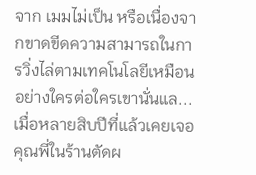จาก เมมไม่เป็น หรือเนื่องจากขาดขีดความสามารถในการวิ่งไล่ตามเทคโนโลยีเหมือนอย่างใครต่อใครเขานั่นแล...
เมื่อหลายสิบปีที่แล้วเคยเจอคุณพี่ในร้านตัดผ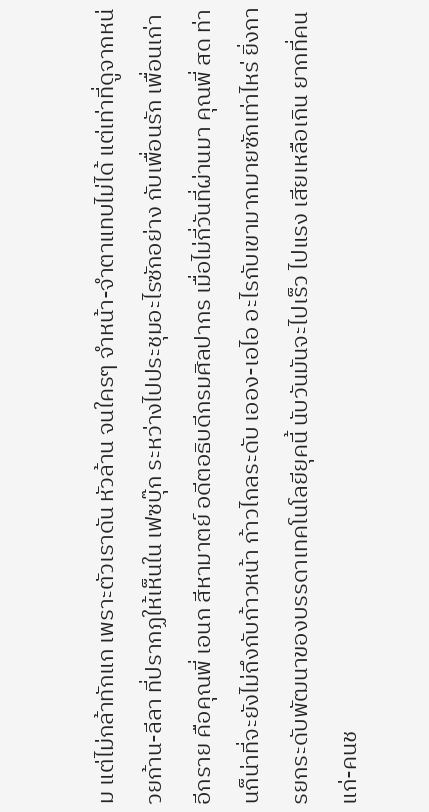ม แต่ไม่กล้าทักแก เพราะตัวเราดัน หัวล้าน จนใครๆ จำหน้า-จำตาแทบไม่ได้ แต่เท่าที่ดูจากหน่วยก้าน-ลีลา ที่ปรากฏให้เห็นใน เฟซบุ๊ก ระหว่างไปประชุมอะไรซักอย่าง กับเพื่อนรัก เพื่อนเก่า อีกราย คือคุณพี่ เอนก สีหามาตย์ อดีตอธิบดีกรมศิลปากร เมื่อไม่กี่วันที่ผ่านมา คุณพี่ สด ท่านก็น่าที่จะยังไม่ถึงกับก้าวหน้า ก้าวไกลระดับ เออง-เอไอ อะไรกับเขามากมายซักเท่าไหร่ ยิ่งการยกระดับพัฒนาของบรรดาเทคโนโลยียุคนี้ นับวันมันจะไปเร็ว ไปแรง เสียเหลือเกิน ยากที่คนแก่-คนช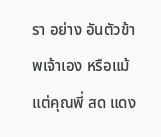รา อย่าง อันตัวข้าพเจ้าเอง หรือแม้แต่คุณพี่ สด แดง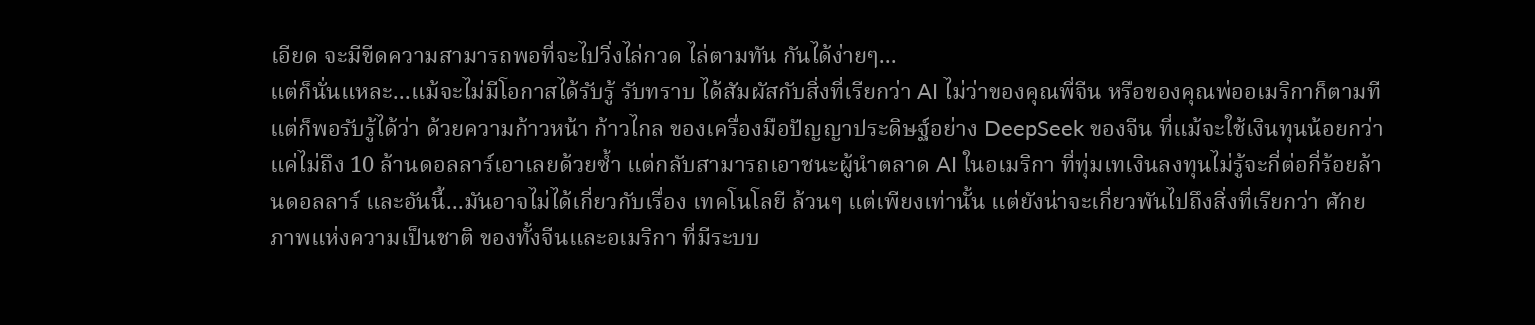เอียด จะมีขีดความสามารถพอที่จะไปวิ่งไล่กวด ไล่ตามทัน กันได้ง่ายๆ...
แต่ก็นั่นแหละ...แม้จะไม่มีโอกาสได้รับรู้ รับทราบ ได้สัมผัสกับสิ่งที่เรียกว่า AI ไม่ว่าของคุณพี่จีน หรือของคุณพ่ออเมริกาก็ตามที แต่ก็พอรับรู้ได้ว่า ด้วยความก้าวหน้า ก้าวไกล ของเครื่องมือปัญญาประดิษฐ์อย่าง DeepSeek ของจีน ที่แม้จะใช้เงินทุนน้อยกว่าแค่ไม่ถึง 10 ล้านดอลลาร์เอาเลยด้วยซ้ำ แต่กลับสามารถเอาชนะผู้นำตลาด AI ในอเมริกา ที่ทุ่มเทเงินลงทุนไม่รู้จะกี่ต่อกี่ร้อยล้านดอลลาร์ และอันนี้...มันอาจไม่ได้เกี่ยวกับเรื่อง เทคโนโลยี ล้วนๆ แต่เพียงเท่านั้น แต่ยังน่าจะเกี่ยวพันไปถึงสิ่งที่เรียกว่า ศักยภาพแห่งความเป็นชาติ ของทั้งจีนและอเมริกา ที่มีระบบ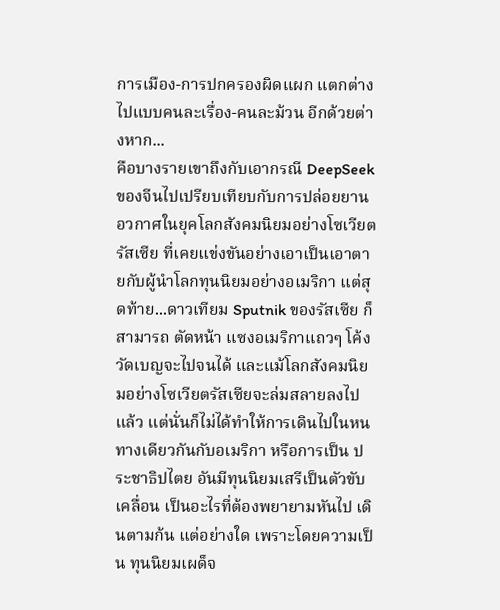การเมือง-การปกครองผิดแผก แตกต่าง ไปแบบคนละเรื่อง-คนละม้วน อีกด้วยต่างหาก...
คือบางรายเขาถึงกับเอากรณี DeepSeek ของจีนไปเปรียบเทียบกับการปล่อยยานอวกาศในยุคโลกสังคมนิยมอย่างโซเวียตรัสเซีย ที่เคยแข่งขันอย่างเอาเป็นเอาตายกับผู้นำโลกทุนนิยมอย่างอเมริกา แต่สุดท้าย...ดาวเทียม Sputnik ของรัสเซีย ก็สามารถ ตัดหน้า แซงอเมริกาแถวๆ โค้งวัดเบญจะไปจนได้ และแม้โลกสังคมนิยมอย่างโซเวียตรัสเซียจะล่มสลายลงไปแล้ว แต่นั่นก็ไม่ได้ทำให้การเดินไปในหนทางเดียวกันกับอเมริกา หรือการเป็น ประชาธิปไตย อันมีทุนนิยมเสรีเป็นตัวขับเคลื่อน เป็นอะไรที่ต้องพยายามหันไป เดินตามก้น แต่อย่างใด เพราะโดยความเป็น ทุนนิยมเผด็จ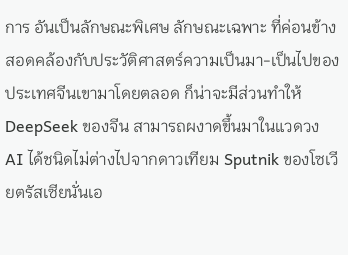การ อันเป็นลักษณะพิเศษ ลักษณะเฉพาะ ที่ค่อนข้างสอดคล้องกับประวัติศาสตร์ความเป็นมา-เป็นไปของประเทศจีนเขามาโดยตลอด ก็น่าจะมีส่วนทำให้ DeepSeek ของจีน สามารถผงาดขึ้นมาในแวดวง AI ได้ชนิดไม่ต่างไปจากดาวเทียม Sputnik ของโซเวียตรัสเซียนั่นเอ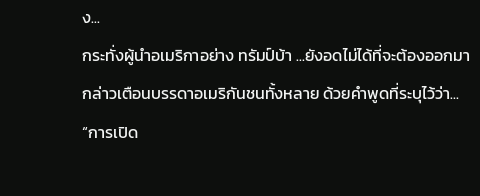ง...
กระทั่งผู้นำอเมริกาอย่าง ทรัมป์บ้า ...ยังอดไม่ได้ที่จะต้องออกมากล่าวเตือนบรรดาอเมริกันชนทั้งหลาย ด้วยคำพูดที่ระบุไว้ว่า... “การเปิด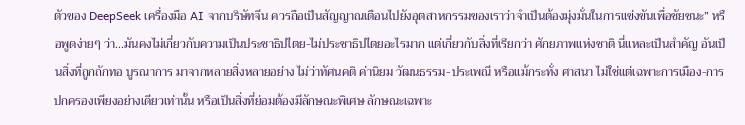ตัวของ DeepSeek เครื่องมือ AI จากบริษัทจีน ควรถือเป็นสัญญาณเตือนไปยังอุตสาหกรรมของเราว่าจำเป็นต้องมุ่งมั่นในการแข่งขันเพื่อชัยชนะ” หรือพูดง่ายๆ ว่า...มันคงไม่เกี่ยวกับความเป็นประชาธิปไตย-ไม่ประชาธิปไตยอะไรมาก แต่เกี่ยวกับสิ่งที่เรียกว่า ศักยภาพแห่งชาติ นี่แหละเป็นสำคัญ อันเป็นสิ่งที่ถูกถักทอ บูรณาการ มาจากหลายสิ่งหลายอย่าง ไม่ว่าทัศนคติ ค่านิยม วัฒนธรรม-ประเพณี หรือแม้กระทั่ง ศาสนา ไม่ใช่แต่เฉพาะการเมือง-การปกครองเพียงอย่างเดียวเท่านั้น หรือเป็นสิ่งที่ย่อมต้องมีลักษณะพิเศษ ลักษณะเฉพาะ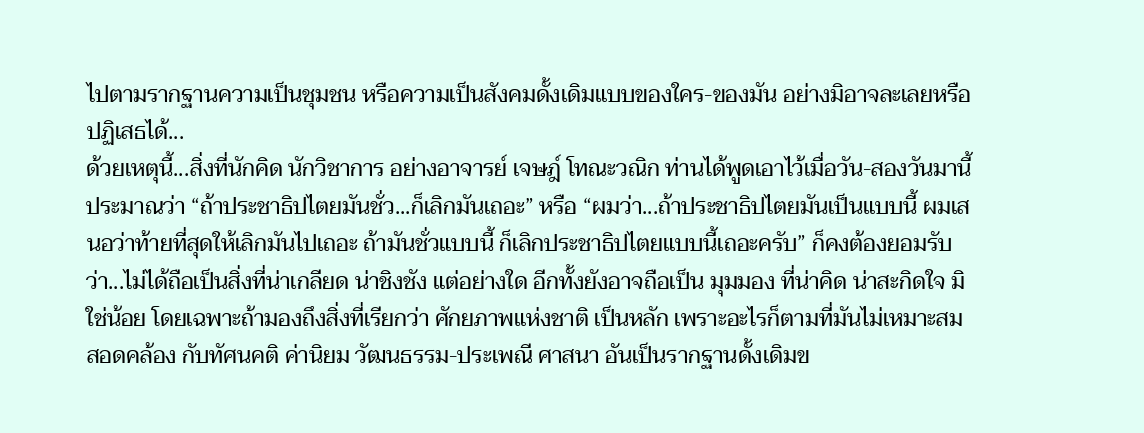ไปตามรากฐานความเป็นชุมชน หรือความเป็นสังคมดั้งเดิมแบบของใคร-ของมัน อย่างมิอาจละเลยหรือปฏิเสธได้...
ด้วยเหตุนี้...สิ่งที่นักคิด นักวิชาการ อย่างอาจารย์ เจษฎ์ โทณะวณิก ท่านได้พูดเอาไว้เมื่อวัน-สองวันมานี้ ประมาณว่า “ถ้าประชาธิปไตยมันชั่ว...ก็เลิกมันเถอะ” หรือ “ผมว่า...ถ้าประชาธิปไตยมันเป็นแบบนี้ ผมเสนอว่าท้ายที่สุดให้เลิกมันไปเถอะ ถ้ามันชั่วแบบนี้ ก็เลิกประชาธิปไตยแบบนี้เถอะครับ” ก็คงต้องยอมรับว่า...ไม่ได้ถือเป็นสิ่งที่น่าเกลียด น่าชิงชัง แต่อย่างใด อีกทั้งยังอาจถือเป็น มุมมอง ที่น่าคิด น่าสะกิดใจ มิใช่น้อย โดยเฉพาะถ้ามองถึงสิ่งที่เรียกว่า ศักยภาพแห่งชาติ เป็นหลัก เพราะอะไรก็ตามที่มันไม่เหมาะสม สอดคล้อง กับทัศนคติ ค่านิยม วัฒนธรรม-ประเพณี ศาสนา อันเป็นรากฐานดั้งเดิมข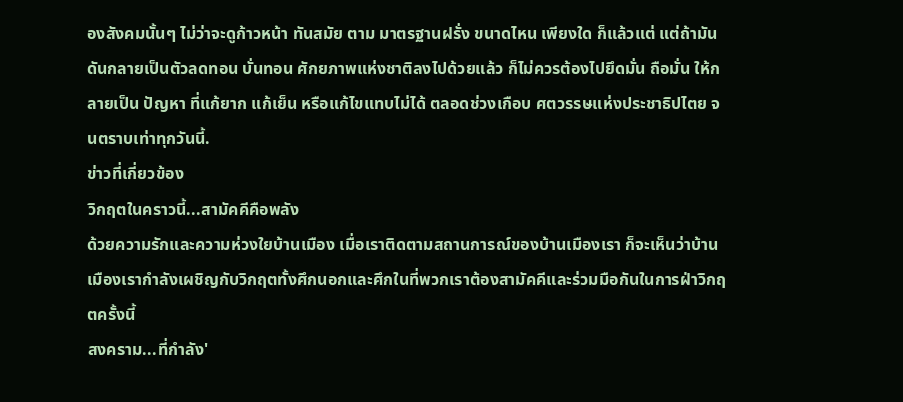องสังคมนั้นๆ ไม่ว่าจะดูก้าวหน้า ทันสมัย ตาม มาตรฐานฝรั่ง ขนาดไหน เพียงใด ก็แล้วแต่ แต่ถ้ามันดันกลายเป็นตัวลดทอน บั่นทอน ศักยภาพแห่งชาติลงไปด้วยแล้ว ก็ไม่ควรต้องไปยึดมั่น ถือมั่น ให้กลายเป็น ปัญหา ที่แก้ยาก แก้เย็น หรือแก้ไขแทบไม่ได้ ตลอดช่วงเกือบ ศตวรรษแห่งประชาธิปไตย จนตราบเท่าทุกวันนี้.
ข่าวที่เกี่ยวข้อง
วิกฤตในคราวนี้...สามัคคีคือพลัง
ด้วยความรักและความห่วงใยบ้านเมือง เมื่อเราติดตามสถานการณ์ของบ้านเมืองเรา ก็จะเห็นว่าบ้านเมืองเรากำลังเผชิญกับวิกฤตทั้งศึกนอกและศึกในที่พวกเราต้องสามัคคีและร่วมมือกันในการฝ่าวิกฤตครั้งนี้
สงคราม...ที่กำลัง'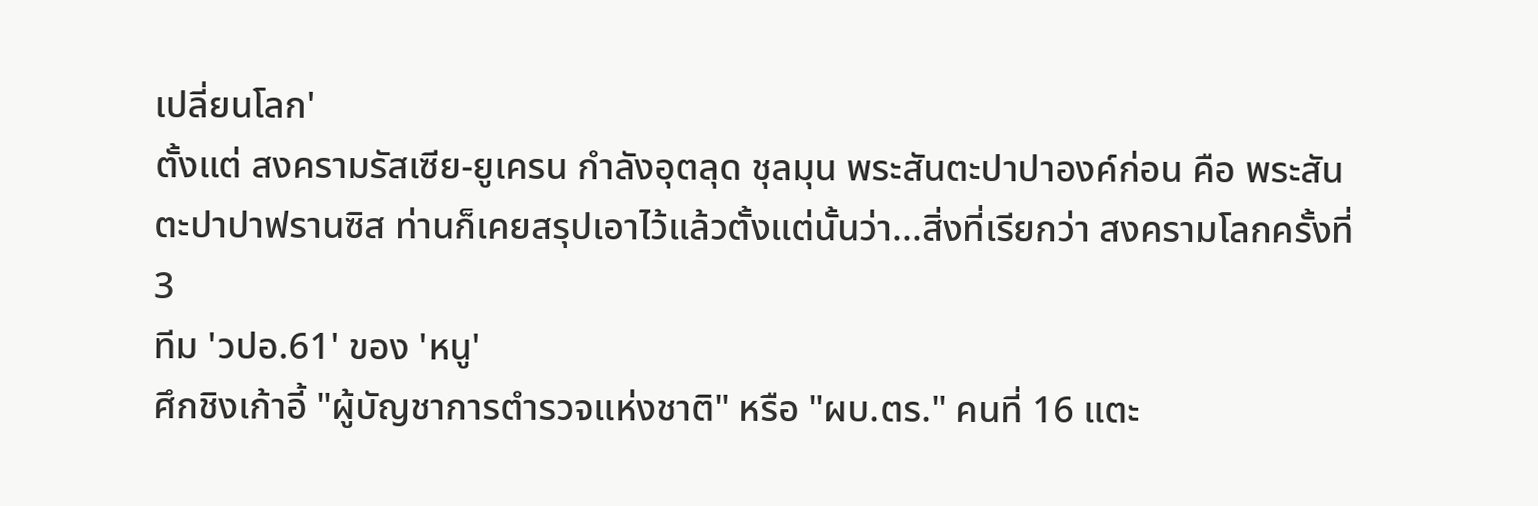เปลี่ยนโลก'
ตั้งแต่ สงครามรัสเซีย-ยูเครน กำลังอุตลุด ชุลมุน พระสันตะปาปาองค์ก่อน คือ พระสันตะปาปาฟรานซิส ท่านก็เคยสรุปเอาไว้แล้วตั้งแต่นั้นว่า...สิ่งที่เรียกว่า สงครามโลกครั้งที่ 3
ทีม 'วปอ.61' ของ 'หนู'
ศึกชิงเก้าอี้ "ผู้บัญชาการตำรวจแห่งชาติ" หรือ "ผบ.ตร." คนที่ 16 แตะ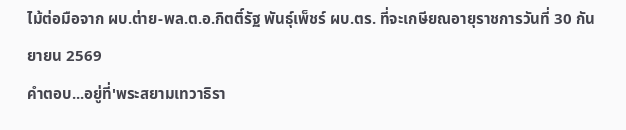ไม้ต่อมือจาก ผบ.ต่าย-พล.ต.อ.กิตติ์รัฐ พันธุ์เพ็ชร์ ผบ.ตร. ที่จะเกษียณอายุราชการวันที่ 30 กันยายน 2569
คำตอบ...อยู่ที่'พระสยามเทวาธิรา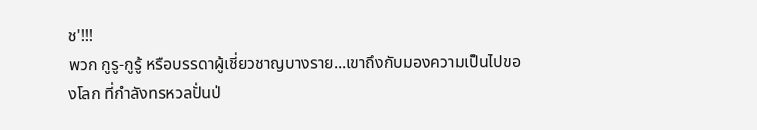ช'!!!
พวก กูรู-กูรู้ หรือบรรดาผู้เชี่ยวชาญบางราย...เขาถึงกับมองความเป็นไปของโลก ที่กำลังทรหวลปั่นป่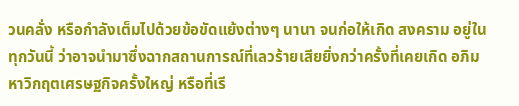วนคลั่ง หรือกำลังเต็มไปด้วยข้อขัดแย้งต่างๆ นานา จนก่อให้เกิด สงคราม อยู่ในทุกวันนี้ ว่าอาจนำมาซึ่งฉากสถานการณ์ที่เลวร้ายเสียยิ่งกว่าครั้งที่เคยเกิด อภิมหาวิกฤตเศรษฐกิจครั้งใหญ่ หรือที่เรี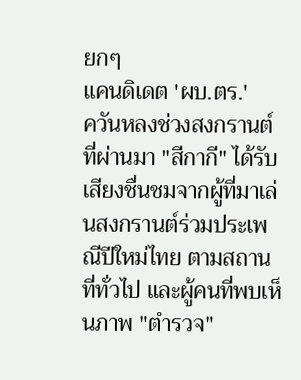ยกๆ
แคนดิเดต 'ผบ.ตร.'
ควันหลงช่วงสงกรานต์ที่ผ่านมา "สีกากี" ได้รับเสียงชื่นชมจากผู้ที่มาเล่นสงกรานต์ร่วมประเพณีปีใหม่ไทย ตามสถานที่ทั่วไป และผู้คนที่พบเห็นภาพ "ตำรวจ"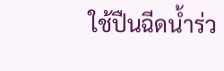ใช้ปืนฉีดน้ำร่ว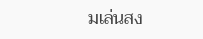มเล่นสง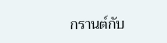กรานต์กับ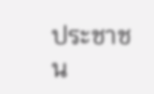ประชาชน